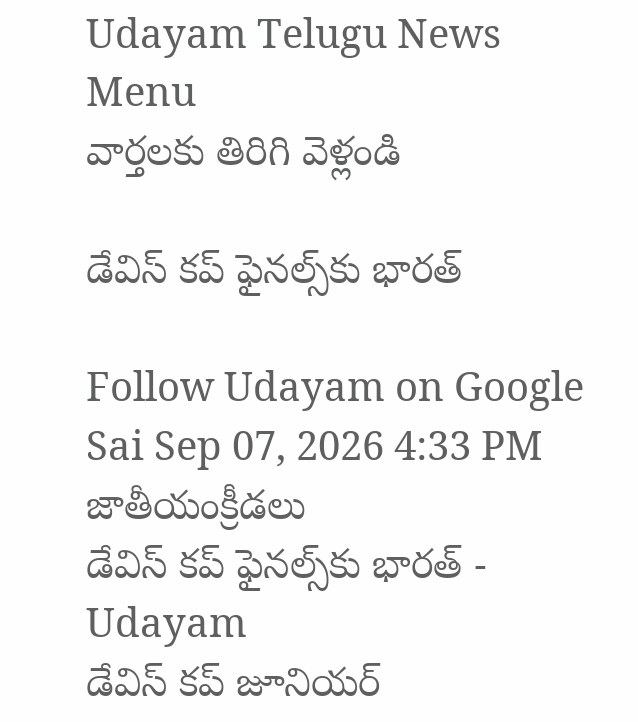Udayam Telugu News
Menu
వార్తలకు తిరిగి వెళ్లండి

డేవిస్‌ కప్‌ ఫైనల్స్‌కు భారత్‌

Follow Udayam on Google
Sai Sep 07, 2026 4:33 PM జాతీయంక్రీడలు
డేవిస్‌ కప్‌ ఫైనల్స్‌కు భారత్‌ - Udayam
డేవిస్‌ కప్‌ జూనియర్‌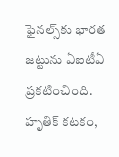ఫైనల్స్‌కు భారత జట్టును ఏఐటీఏ ప్రకటించింది. హృతిక్‌ కటకం,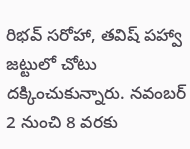రిభవ్‌ సరోహా, తవిష్‌ పహ్వా జట్టులో చోటు దక్కించుకున్నారు. నవంబర్‌ 2 నుంచి 8 వరకు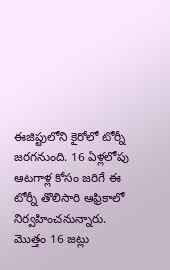ఈజిప్టులోని కైరోలో టోర్నీ జరగనుంది. 16 ఏళ్లలోపు ఆటగాళ్ల కోసం జరిగే ఈ టోర్నీ తొలిసారి ఆఫ్రికాలో నిర్వహించనున్నారు. మొత్తం 16 జట్లు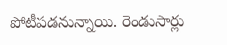పోటీపడనున్నాయి. రెండుసార్లు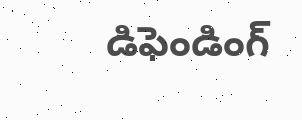డిఫెండింగ్‌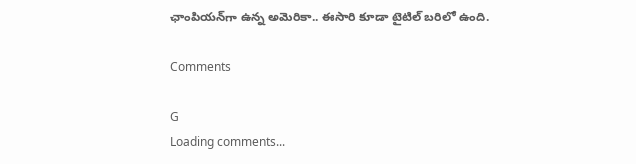ఛాంపియన్‌గా ఉన్న అమెరికా.. ఈసారి కూడా టైటిల్‌ బరిలో ఉంది.

Comments

G
Loading comments...